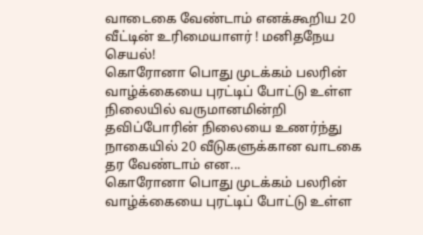வாடைகை வேண்டாம் எனக்கூறிய 20 வீட்டின் உரிமையாளர் ! மனிதநேய செயல்!
கொரோனா பொது முடக்கம் பலரின் வாழ்க்கையை புரட்டிப் போட்டு உள்ள நிலையில் வருமானமின்றி தவிப்போரின் நிலையை உணர்ந்து நாகையில் 20 வீடுகளுக்கான வாடகை தர வேண்டாம் என...
கொரோனா பொது முடக்கம் பலரின் வாழ்க்கையை புரட்டிப் போட்டு உள்ள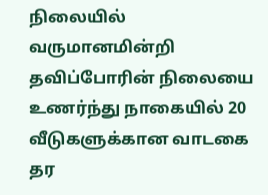நிலையில் வருமானமின்றி தவிப்போரின் நிலையை உணர்ந்து நாகையில் 20 வீடுகளுக்கான வாடகை தர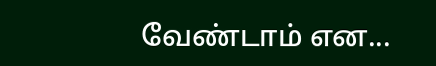வேண்டாம் என...